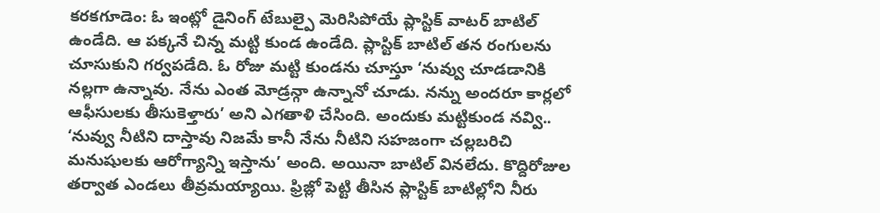కరకగూడెం: ఓ ఇంట్లో డైనింగ్ టేబుల్పై మెరిసిపోయే ప్లాస్టిక్ వాటర్ బాటిల్ ఉండేది. ఆ పక్కనే చిన్న మట్టి కుండ ఉండేది. ప్లాస్టిక్ బాటిల్ తన రంగులను చూసుకుని గర్వపడేది. ఓ రోజు మట్టి కుండను చూస్తూ ‘నువ్వు చూడడానికి నల్లగా ఉన్నావు. నేను ఎంత మోడ్రన్గా ఉన్నానో చూడు. నన్ను అందరూ కార్లలో ఆఫీసులకు తీసుకెళ్తారు’ అని ఎగతాళి చేసింది. అందుకు మట్టికుండ నవ్వి.. ‘నువ్వు నీటిని దాస్తావు నిజమే కానీ నేను నీటిని సహజంగా చల్లబరిచి మనుషులకు ఆరోగ్యాన్ని ఇస్తాను’ అంది. అయినా బాటిల్ వినలేదు. కొద్దిరోజుల తర్వాత ఎండలు తీవ్రమయ్యాయి. ఫ్రిజ్లో పెట్టి తీసిన ప్లాస్టిక్ బాటిల్లోని నీరు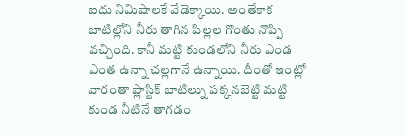ఐదు నిమిషాలకే వేడెక్కాయి. అంతేకాక బాటిల్లోని నీరు తాగిన పిల్లల గొంతు నొప్పి వచ్చింది. కానీ మట్టి కుండలోని నీరు ఎండ ఎంత ఉన్నా చల్లగానే ఉన్నాయి. దీంతో ఇంట్లో వారంతా ప్లాస్టిక్ బాటిల్ను పక్కనబెట్టి మట్టి కుండ నీటినే తాగడం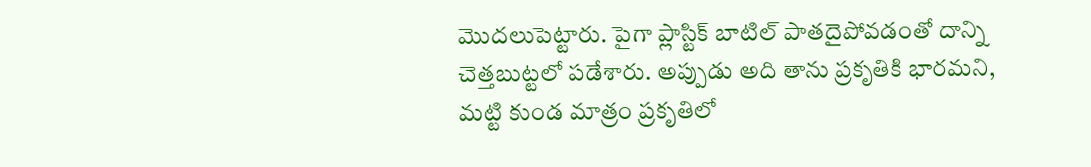మొదలుపెట్టారు. పైగా ప్లాస్టిక్ బాటిల్ పాతదైపోవడంతో దాన్ని చెత్తబుట్టలో పడేశారు. అప్పుడు అది తాను ప్రకృతికి భారమని, మట్టి కుండ మాత్రం ప్రకృతిలో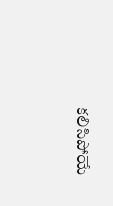కలిసిపోయే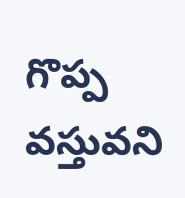గొప్ప వస్తువని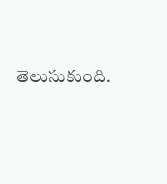తెలుసుకుంది.